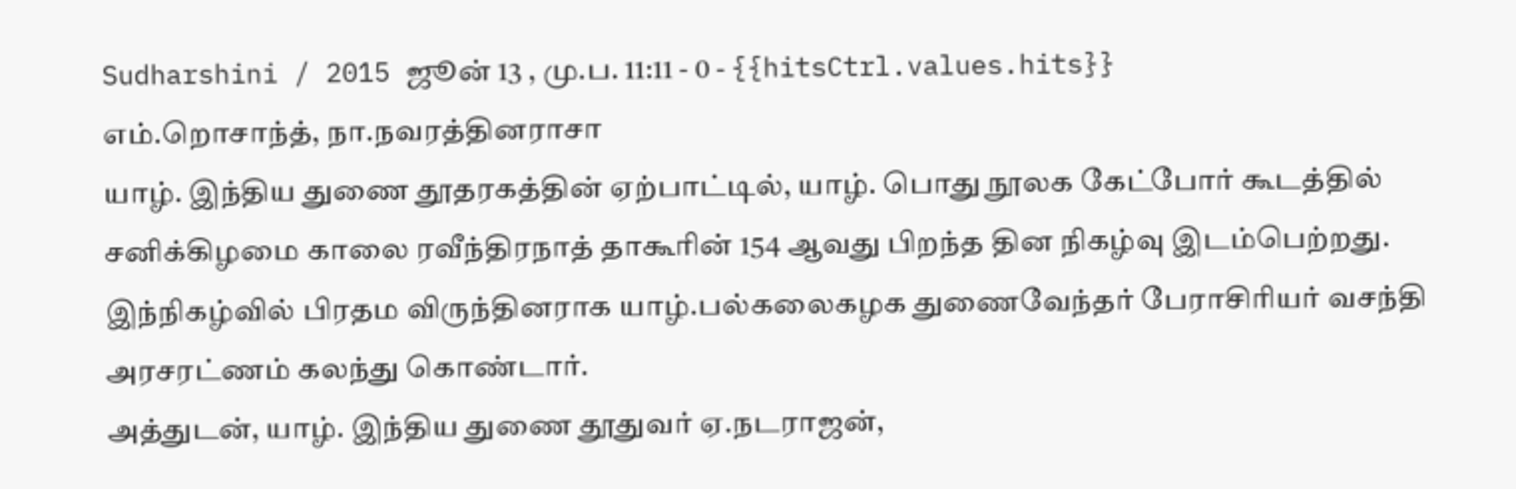Sudharshini / 2015 ஜூன் 13 , மு.ப. 11:11 - 0 - {{hitsCtrl.values.hits}}
எம்.றொசாந்த், நா.நவரத்தினராசா
யாழ். இந்திய துணை தூதரகத்தின் ஏற்பாட்டில், யாழ். பொது நூலக கேட்போர் கூடத்தில் சனிக்கிழமை காலை ரவீந்திரநாத் தாகூரின் 154 ஆவது பிறந்த தின நிகழ்வு இடம்பெற்றது.
இந்நிகழ்வில் பிரதம விருந்தினராக யாழ்.பல்கலைகழக துணைவேந்தர் பேராசிரியர் வசந்தி அரசரட்ணம் கலந்து கொண்டார்.
அத்துடன், யாழ். இந்திய துணை தூதுவர் ஏ.நடராஜன்,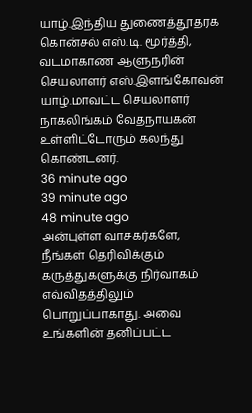யாழ்.இந்திய துணைத்தூதரக கொன்சல் எஸ்.டி. மூர்த்தி, வடமாகாண ஆளுநரின் செயலாளர் எஸ்.இளங்கோவன் யாழ்.மாவட்ட செயலாளர் நாகலிங்கம் வேதநாயகன் உள்ளிட்டோரும் கலந்து கொண்டனர்.
36 minute ago
39 minute ago
48 minute ago
அன்புள்ள வாசகர்களே,
நீங்கள் தெரிவிக்கும் கருத்துகளுக்கு நிர்வாகம் எவ்விதத்திலும் பொறுப்பாகாது. அவை உங்களின் தனிப்பட்ட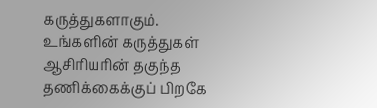கருத்துகளாகும். உங்களின் கருத்துகள் ஆசிரியரின் தகுந்த தணிக்கைக்குப் பிறகே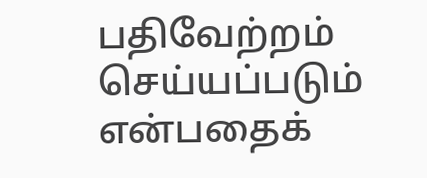பதிவேற்றம் செய்யப்படும் என்பதைக்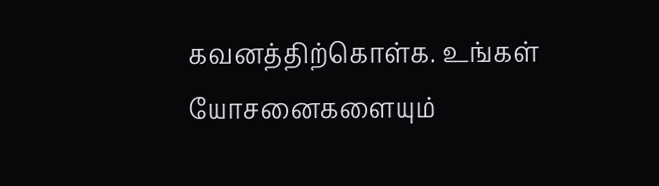கவனத்திற்கொள்க. உங்கள் யோசனைகளையும்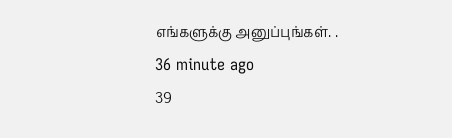எங்களுக்கு அனுப்புங்கள். .
36 minute ago
39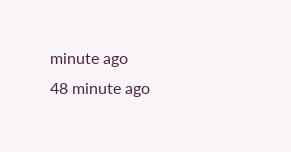minute ago
48 minute ago